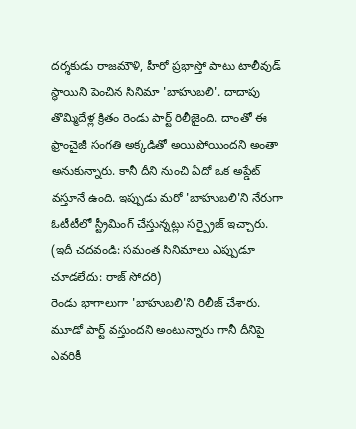దర్శకుడు రాజమౌళి, హీరో ప్రభాస్తో పాటు టాలీవుడ్ స్థాయిని పెంచిన సినిమా 'బాహుబలి'. దాదాపు తొమ్మిదేళ్ల క్రితం రెండు పార్ట్ రిలీజైంది. దాంతో ఈ ఫ్రాంచైజీ సంగతి అక్కడితో అయిపోయిందని అంతా అనుకున్నారు. కానీ దీని నుంచి ఏదో ఒక అప్డేట్ వస్తూనే ఉంది. ఇప్పుడు మరో 'బాహుబలి'ని నేరుగా ఓటీటీలో స్ట్రీమింగ్ చేస్తున్నట్లు సర్ప్రైజ్ ఇచ్చారు.
(ఇదీ చదవండి: సమంత సినిమాలు ఎప్పుడూ చూడలేదు: రాజ్ సోదరి)
రెండు భాగాలుగా 'బాహుబలి'ని రిలీజ్ చేశారు. మూడో పార్ట్ వస్తుందని అంటున్నారు గానీ దీనిపై ఎవరికీ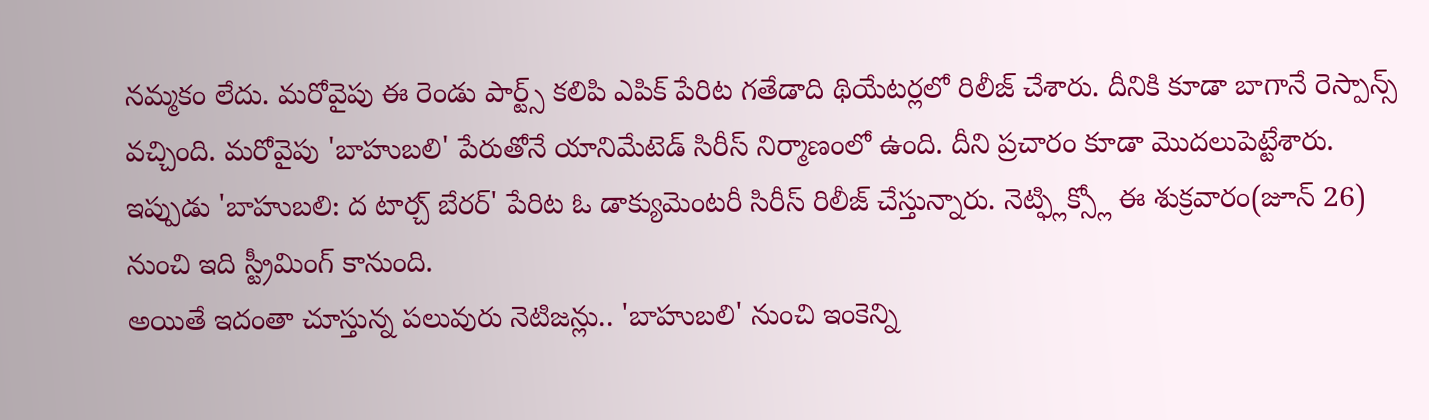నమ్మకం లేదు. మరోవైపు ఈ రెండు పార్ట్స్ కలిపి ఎపిక్ పేరిట గతేడాది థియేటర్లలో రిలీజ్ చేశారు. దీనికి కూడా బాగానే రెస్పాన్స్ వచ్చింది. మరోవైపు 'బాహుబలి' పేరుతోనే యానిమేటెడ్ సిరీస్ నిర్మాణంలో ఉంది. దీని ప్రచారం కూడా మొదలుపెట్టేశారు. ఇప్పుడు 'బాహుబలి: ద టార్చ్ బేరర్' పేరిట ఓ డాక్యుమెంటరీ సిరీస్ రిలీజ్ చేస్తున్నారు. నెట్ఫ్లిక్స్లో ఈ శుక్రవారం(జూన్ 26) నుంచి ఇది స్ట్రీమింగ్ కానుంది.
అయితే ఇదంతా చూస్తున్న పలువురు నెటిజన్లు.. 'బాహుబలి' నుంచి ఇంకెన్ని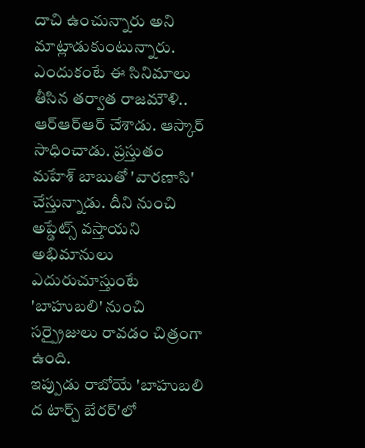దాచి ఉంచున్నారు అని మాట్లాడుకుంటున్నారు. ఎందుకంటే ఈ సినిమాలు తీసిన తర్వాత రాజమౌళి.. ఆర్ఆర్ఆర్ చేశాడు. ఆస్కార్ సాధించాడు. ప్రస్తుతం మహేశ్ బాబుతో 'వారణాసి' చేస్తున్నాడు. దీని నుంచి అప్డేట్స్ వస్తాయని అభిమానులు ఎదురుచూస్తుంటే 'బాహుబలి' నుంచి సర్ప్రైజులు రావడం చిత్రంగా ఉంది.
ఇప్పుడు రాబోయే 'బాహుబలి ద టార్చ్ బేరర్'లో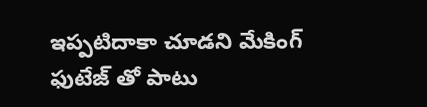ఇప్పటిదాకా చూడని మేకింగ్ ఫుటేజ్ తో పాటు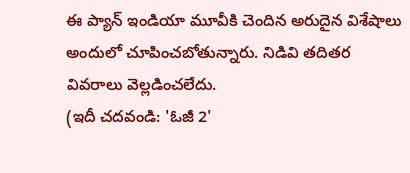ఈ ప్యాన్ ఇండియా మూవీకి చెందిన అరుదైన విశేషాలు అందులో చూపించబోతున్నారు. నిడివి తదితర వివరాలు వెల్లడించలేదు.
(ఇదీ చదవండి: 'ఓజీ 2'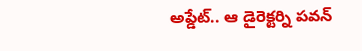అప్డేట్.. ఆ డైరెక్టర్ని పవన్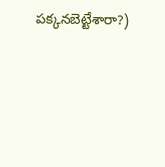పక్కనబెట్టేశారా?)